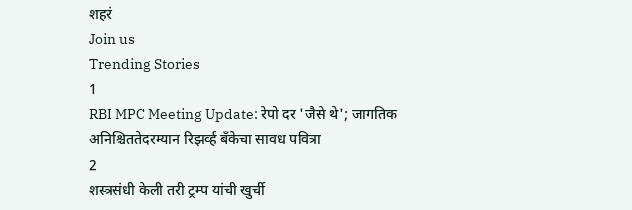शहरं
Join us
Trending Stories
1
RBI MPC Meeting Update: रेपो दर 'जैसे थे'; जागतिक अनिश्चिततेदरम्यान रिझर्व्ह बँकेचा सावध पवित्रा
2
शस्त्रसंधी केली तरी ट्रम्प यांची खुर्ची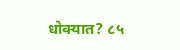धोक्यात? ८५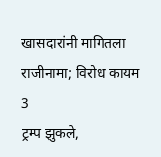खासदारांनी मागितला राजीनामा; विरोध कायम
3
ट्रम्प झुकले,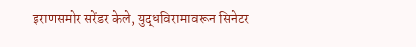इराणसमोर सरेंडर केले, युद्धविरामावरून सिनेटर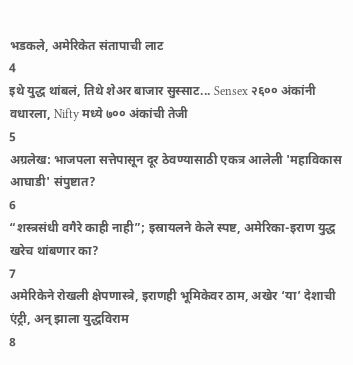भडकले, अमेरिकेत संतापाची लाट
4
इथे युद्ध थांबलं, तिथे शेअर बाजार सुस्साट... Sensex २६०० अंकांनी वधारला, Nifty मध्ये ७०० अंकांची तेजी
5
अग्रलेख: भाजपला सत्तेपासून दूर ठेवण्यासाठी एकत्र आलेली 'महाविकास आघाडी' संपुष्टात?
6
“शस्त्रसंधी वगैरे काही नाही”; इस्रायलने केले स्पष्ट, अमेरिका-इराण युद्ध खरेच थांबणार का?
7
अमेरिकेने रोखली क्षेपणास्त्रे, इराणही भूमिकेवर ठाम, अखेर ‘या’ देशाची एंट्री, अन् झाला युद्धविराम
8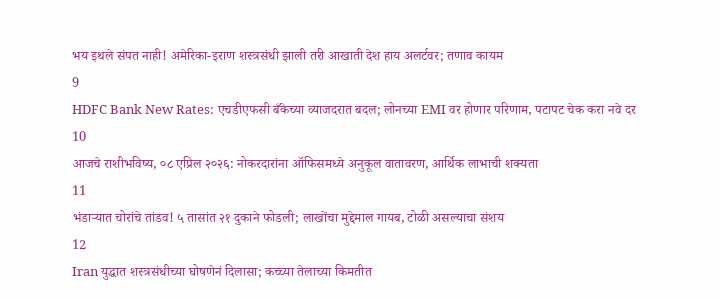भय इथले संपत नाही! अमेरिका-इराण शस्त्रसंधी झाली तरी आखाती देश हाय अलर्टवर; तणाव कायम
9
HDFC Bank New Rates: एचडीएफसी बँकेच्या व्याजदरात बदल; लोनच्या EMI वर होणार परिणाम, पटापट चेक करा नवे दर
10
आजचे राशीभविष्य, ०८ एप्रिल २०२६: नोकरदारांना ऑफिसमध्ये अनुकूल वातावरण, आर्थिक लाभाची शक्यता
11
भंडाऱ्यात चोरांचे तांडव! ५ तासांत २१ दुकाने फोडली; लाखोंचा मुद्देमाल गायब, टोळी असल्याचा संशय
12
Iran युद्धात शस्त्रसंधीच्या घोषणेनं दिलासा; कच्च्या तेलाच्या किमतीत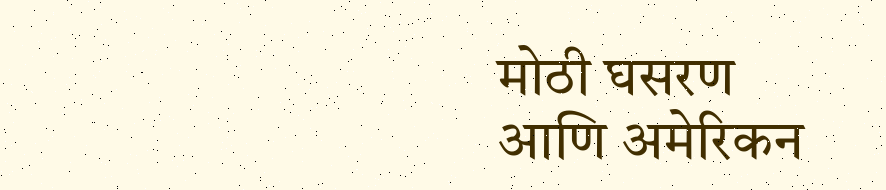मोठी घसरण आणि अमेरिकन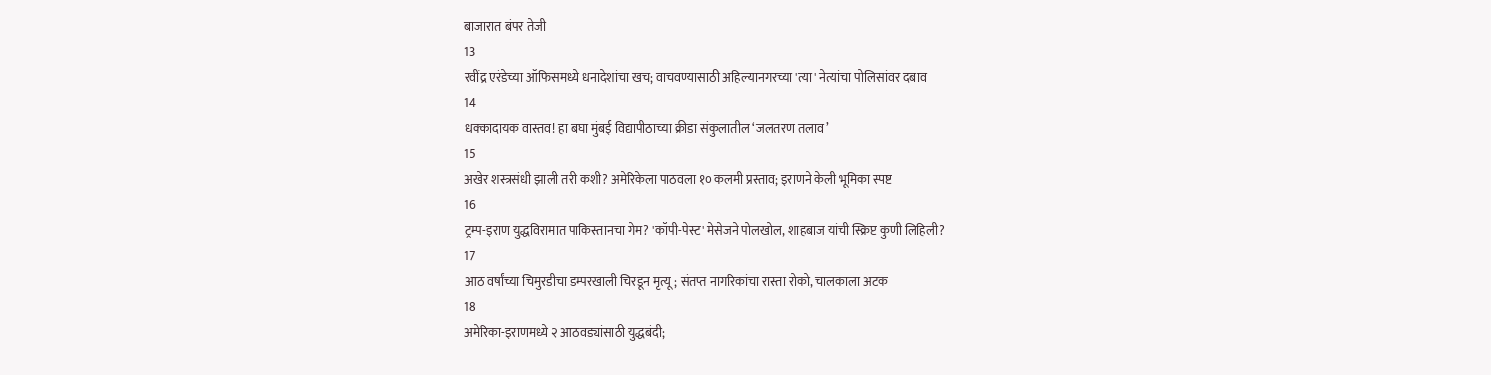बाजारात बंपर तेजी
13
रवींद्र एरंडेच्या ऑफिसमध्ये धनादेशांचा खच; वाचवण्यासाठी अहिल्यानगरच्या 'त्या' नेत्यांचा पोलिसांवर दबाव
14
धक्कादायक वास्तव! हा बघा मुंबई विद्यापीठाच्या क्रीडा संकुलातील ‘जलतरण तलाव’
15
अखेर शस्त्रसंधी झाली तरी कशी? अमेरिकेला पाठवला १० कलमी प्रस्ताव; इराणने केली भूमिका स्पष्ट
16
ट्रम्प-इराण युद्धविरामात पाकिस्तानचा गेम? 'कॉपी-पेस्ट' मेसेजने पोलखोल, शाहबाज यांची स्क्रिप्ट कुणी लिहिली?
17
आठ वर्षांच्या चिमुरडीचा डम्परखाली चिरडून मृत्यू; संतप्त नागरिकांचा रास्ता रोको, चालकाला अटक
18
अमेरिका-इराणमध्ये २ आठवड्यांसाठी युद्धबंदी;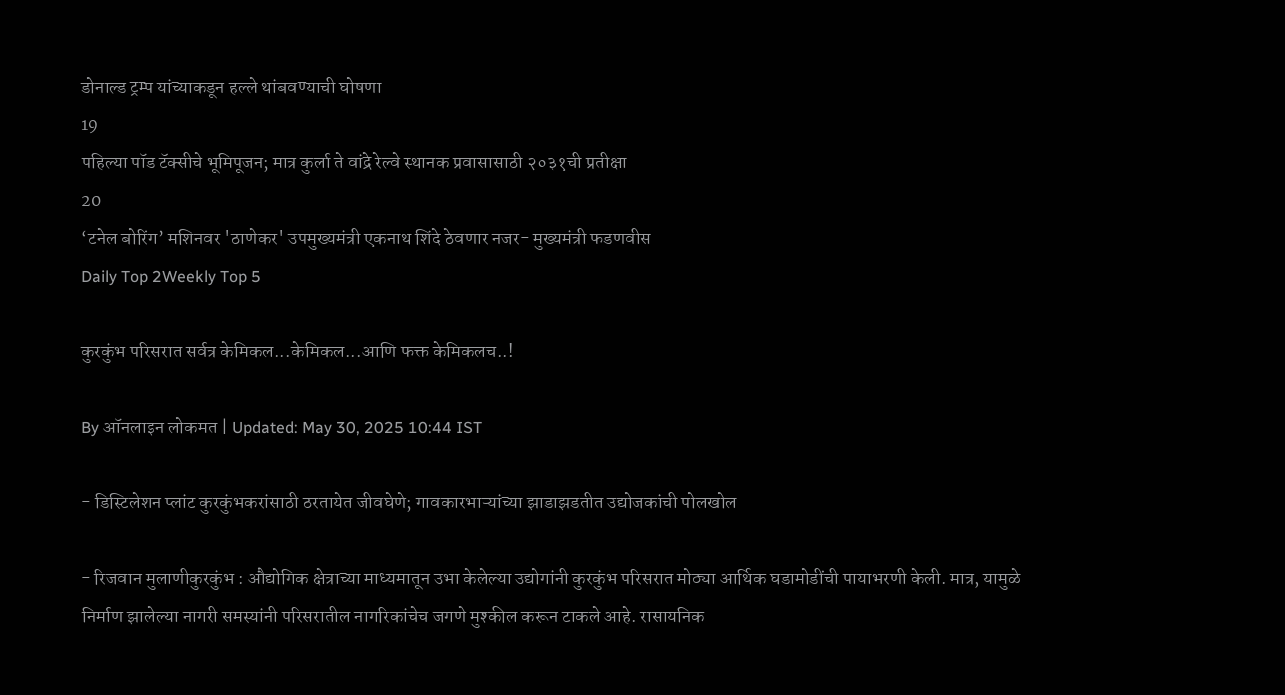डोनाल्ड ट्रम्प यांच्याकडून हल्ले थांबवण्याची घोषणा
19
पहिल्या पॉड टॅक्सीचे भूमिपूजन; मात्र कुर्ला ते वांद्रे रेल्वे स्थानक प्रवासासाठी २०३१ची प्रतीक्षा
20
‘टनेल बोरिंग’ मशिनवर 'ठाणेकर' उपमुख्यमंत्री एकनाथ शिंदे ठेवणार नजर- मुख्यमंत्री फडणवीस
Daily Top 2Weekly Top 5

कुरकुंभ परिसरात सर्वत्र केमिकल...केमिकल...आणि फक्त केमिकलच..!

By ऑनलाइन लोकमत | Updated: May 30, 2025 10:44 IST

- डिस्टिलेशन प्लांट कुरकुंभकरांसाठी ठरतायेत जीवघेणे; गावकारभाऱ्यांच्या झाडाझडतीत उद्योजकांची पोलखोल

- रिजवान मुलाणीकुरकुंभ : औद्योगिक क्षेत्राच्या माध्यमातून उभा केलेल्या उद्योगांनी कुरकुंभ परिसरात मोठ्या आर्थिक घडामोडींची पायाभरणी केली. मात्र, यामुळे निर्माण झालेल्या नागरी समस्यांनी परिसरातील नागरिकांचेच जगणे मुश्कील करून टाकले आहे. रासायनिक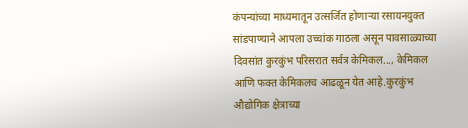कंपन्यांच्या माध्यमातून उत्सर्जित होणाऱ्या रसायनयुक्त सांडपाण्याने आपला उच्चांक गाठला असून पावसाळ्याच्या दिवसांत कुरकुंभ परिसरात सर्वत्र केमिकल..., केमिकल आणि फक्त केमिकलच आढळून येत आहे.कुरकुंभ औद्योगिक क्षेत्राच्या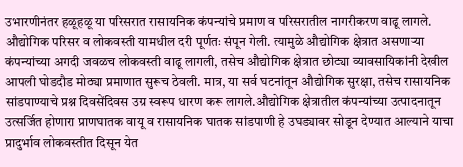उभारणीनंतर हळूहळू या परिसरात रासायनिक कंपन्यांचे प्रमाण व परिसरातील नागरीकरण वाढू लागले. औद्योगिक परिसर व लोकवस्ती यामधील दरी पूर्णतः संपून गेली. त्यामुळे औद्योगिक क्षेत्रात असणाऱ्या कंपन्यांच्या अगदी जवळच लोकवस्ती वाढू लागली, तसेच औद्योगिक क्षेत्रात छोट्या व्यावसायिकांनी देखील आपली घोडदौड मोठ्या प्रमाणात सुरूच ठेवली. मात्र, या सर्व घटनांतून औद्योगिक सुरक्षा, तसेच रासायनिक सांडपाण्याचे प्रश्न दिवसेंदिवस उग्र स्वरूप धारण करू लागले.औद्योगिक क्षेत्रातील कंपन्यांच्या उत्पादनातून उत्सर्जित होणारा प्राणघातक वायू व रासायनिक घातक सांडपाणी हे उघड्यावर सोडून देण्यात आल्याने याचा प्रादुर्भाव लोकवस्तीत दिसून येत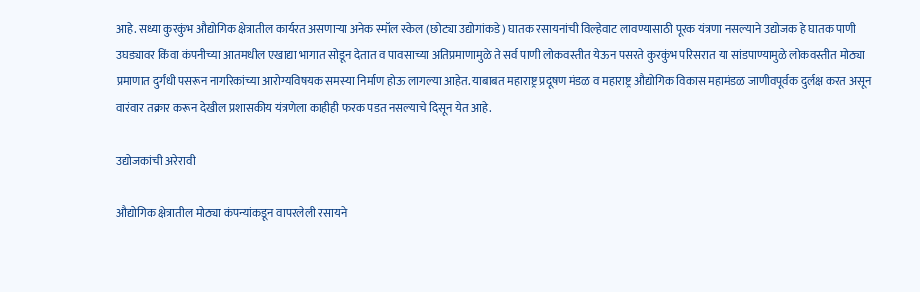आहे. सध्या कुरकुंभ औद्योगिक क्षेत्रातील कार्यरत असणाऱ्या अनेक स्मॉल स्केल (छोट्या उद्योगांकडे) घातक रसायनांची विल्हेवाट लावण्यासाठी पूरक यंत्रणा नसल्याने उद्योजक हे घातक पाणी उघड्यावर किंवा कंपनीच्या आतमधील एखाद्या भागात सोडून देतात व पावसाच्या अतिप्रमाणामुळे ते सर्व पाणी लोकवस्तीत येऊन पसरते कुरकुंभ परिसरात या सांडपाण्यामुळे लोकवस्तीत मोठ्या प्रमाणात दुर्गंधी पसरून नागरिकांच्या आरोग्यविषयक समस्या निर्माण होऊ लागल्या आहेत. याबाबत महाराष्ट्र प्रदूषण मंडळ व महाराष्ट्र औद्योगिक विकास महामंडळ जाणीवपूर्वक दुर्लक्ष करत असून वारंवार तक्रार करून देखील प्रशासकीय यंत्रणेला काहीही फरक पडत नसल्याचे दिसून येत आहे.

उद्योजकांची अरेरावी

औद्योगिक क्षेत्रातील मोठ्या कंपन्यांकडून वापरलेली रसायने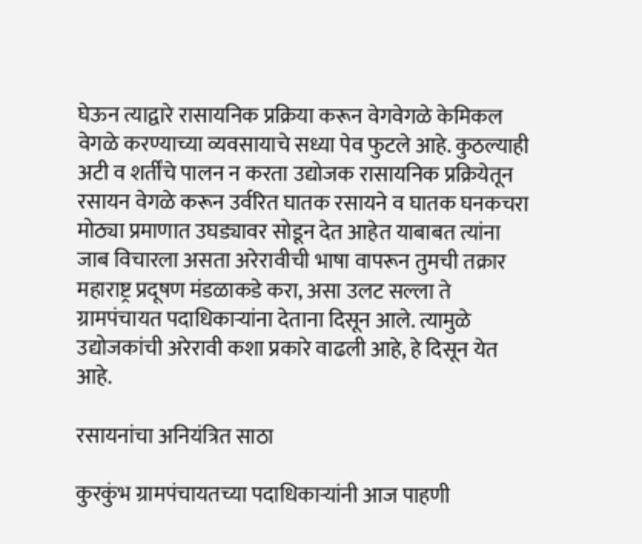घेऊन त्याद्वारे रासायनिक प्रक्रिया करून वेगवेगळे केमिकल वेगळे करण्याच्या व्यवसायाचे सध्या पेव फुटले आहे. कुठल्याही अटी व शर्तींचे पालन न करता उद्योजक रासायनिक प्रक्रियेतून रसायन वेगळे करून उर्वरित घातक रसायने व घातक घनकचरा मोठ्या प्रमाणात उघड्यावर सोडून देत आहेत याबाबत त्यांना जाब विचारला असता अरेरावीची भाषा वापरून तुमची तक्रार महाराष्ट्र प्रदूषण मंडळाकडे करा, असा उलट सल्ला ते ग्रामपंचायत पदाधिकाऱ्यांना देताना दिसून आले. त्यामुळे उद्योजकांची अरेरावी कशा प्रकारे वाढली आहे, हे दिसून येत आहे.

रसायनांचा अनियंत्रित साठा

कुरकुंभ ग्रामपंचायतच्या पदाधिकाऱ्यांनी आज पाहणी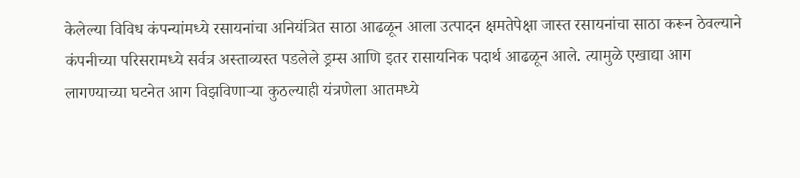केलेल्या विविध कंपन्यांमध्ये रसायनांचा अनियंत्रित साठा आढळून आला उत्पादन क्षमतेपेक्षा जास्त रसायनांचा साठा करून ठेवल्याने कंपनीच्या परिसरामध्ये सर्वत्र अस्ताव्यस्त पडलेले ड्रम्स आणि इतर रासायनिक पदार्थ आढळून आले. त्यामुळे एखाद्या आग लागण्याच्या घटनेत आग विझविणाऱ्या कुठल्याही यंत्रणेला आतमध्ये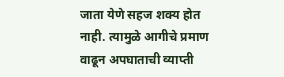जाता येणे सहज शक्य होत नाही. त्यामुळे आगीचे प्रमाण वाढून अपघाताची व्याप्ती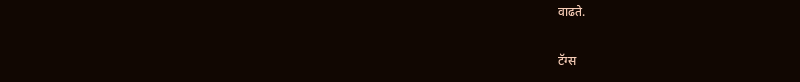वाढते.

टॅग्स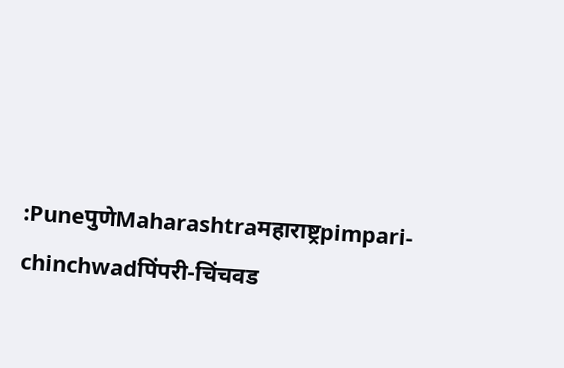:PuneपुणेMaharashtraमहाराष्ट्रpimpari-chinchwadपिंपरी-चिंचवड